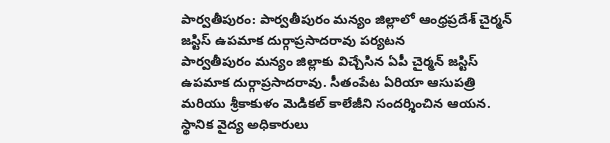పార్వతీపురం: పార్వతీపురం మన్యం జిల్లాలో ఆంధ్రప్రదేశ్ చైర్మన్ జస్టిస్ ఉపమాక దుర్గాప్రసాదరావు పర్యటన
పార్వతీపురం మన్యం జిల్లాకు విచ్చేసిన ఏపీ చైర్మన్ జస్టిస్ ఉపమాక దుర్గాప్రసాదరావు. సీతంపేట ఏరియా ఆసుపత్రి మరియు శ్రీకాకుళం మెడికల్ కాలేజీని సందర్శించిన ఆయన. స్థానిక వైద్య అధికారులు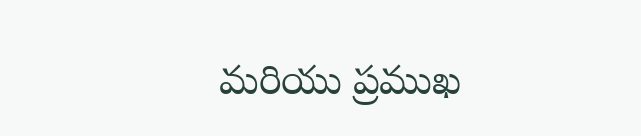మరియు ప్రముఖ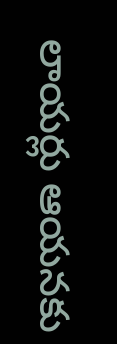లాయర్లు ఆయనకు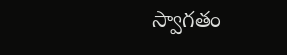స్వాగతం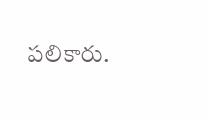పలికారు.